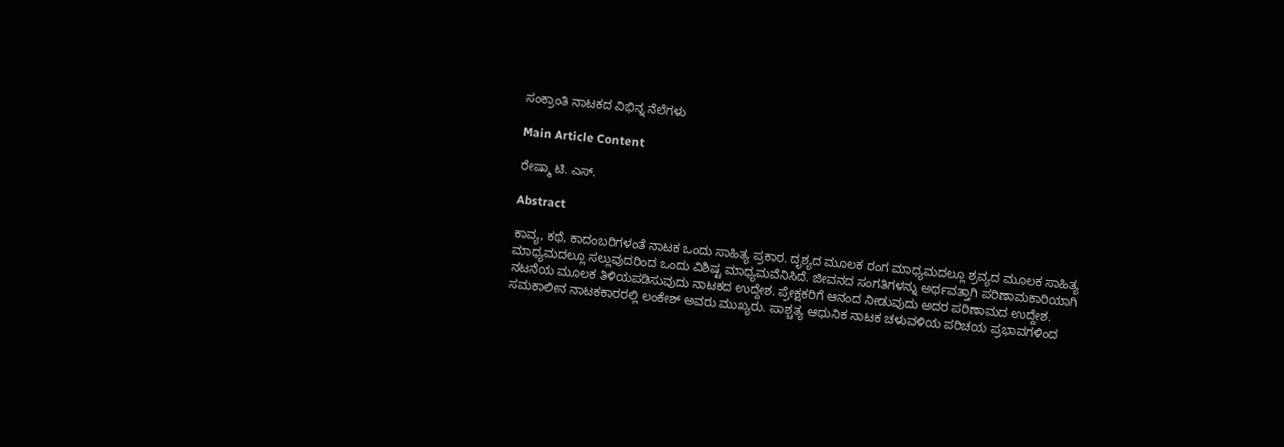ಸಂಕ್ರಾಂತಿ ನಾಟಕದ ವಿಭಿನ್ನ ನೆಲೆಗಳು

Main Article Content

ರೇಷ್ಮಾ ಟಿ. ಎಸ್.

Abstract

ಕಾವ್ಯ, ಕಥೆ, ಕಾದಂಬರಿಗಳಂತೆ ನಾಟಕ ಒಂದು ಸಾಹಿತ್ಯ ಪ್ರಕಾರ. ದೃಶ್ಯದ ಮೂಲಕ ರಂಗ ಮಾಧ್ಯಮದಲ್ಲೂ ಶ್ರವ್ಯದ ಮೂಲಕ ಸಾಹಿತ್ಯ ಮಾಧ್ಯಮದಲ್ಲೂ ಸಲ್ಲುವುದರಿಂದ ಒಂದು ವಿಶಿಷ್ಟ ಮಾಧ್ಯಮವೆನಿಸಿದೆ. ಜೀವನದ ಸಂಗತಿಗಳನ್ನು ಅರ್ಥವತ್ತಾಗಿ ಪರಿಣಾಮಕಾರಿಯಾಗಿ ನಟನೆಯ ಮೂಲಕ ತಿಳಿಯಪಡಿಸುವುದು ನಾಟಕದ ಉದ್ದೇಶ. ಪ್ರೇಕ್ಷಕರಿಗೆ ಆನಂದ ನೀಡುವುದು ಅದರ ಪರಿಣಾಮದ ಉದ್ದೇಶ. ಸಮಕಾಲೀನ ನಾಟಕಕಾರರಲ್ಲಿ ಲಂಕೇಶ್ ಅವರು ಮುಖ್ಯರು. ಪಾಶ್ಚತ್ಯ ಆಧುನಿಕ ನಾಟಕ ಚಳುವಳಿಯ ಪರಿಚಯ ಪ್ರಭಾವಗಳಿಂದ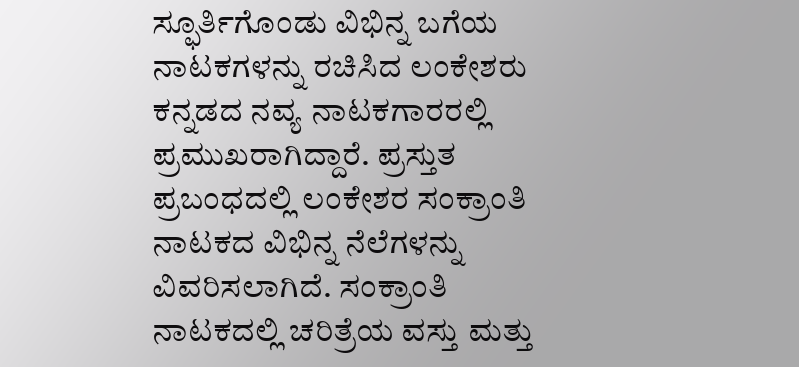ಸ್ಫೂರ್ತಿಗೊಂಡು ವಿಭಿನ್ನ ಬಗೆಯ ನಾಟಕಗಳನ್ನು ರಚಿಸಿದ ಲಂಕೇಶರು ಕನ್ನಡದ ನವ್ಯ ನಾಟಕಗಾರರಲ್ಲಿ ಪ್ರಮುಖರಾಗಿದ್ದಾರೆ. ಪ್ರಸ್ತುತ ಪ್ರಬಂಧದಲ್ಲಿ ಲಂಕೇಶರ ಸಂಕ್ರಾಂತಿ ನಾಟಕದ ವಿಭಿನ್ನ ನೆಲೆಗಳನ್ನು ವಿವರಿಸಲಾಗಿದೆ. ಸಂಕ್ರಾಂತಿ ನಾಟಕದಲ್ಲಿ ಚರಿತ್ರೆಯ ವಸ್ತು ಮತ್ತು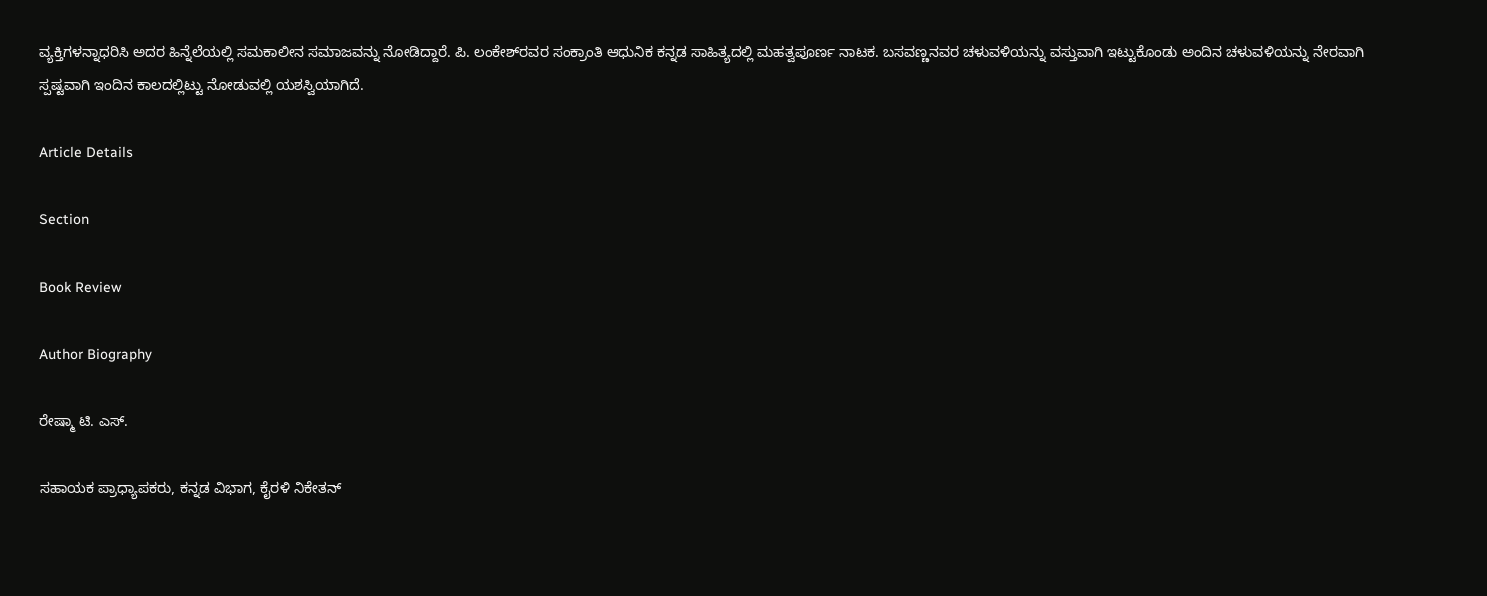ವ್ಯಕ್ತಿಗಳನ್ನಾಧರಿಸಿ ಅದರ ಹಿನ್ನೆಲೆಯಲ್ಲಿ ಸಮಕಾಲೀನ ಸಮಾಜವನ್ನು ನೋಡಿದ್ದಾರೆ. ಪಿ. ಲಂಕೇಶ್‌ರವರ ಸಂಕ್ರಾಂತಿ ಆಧುನಿಕ ಕನ್ನಡ ಸಾಹಿತ್ಯದಲ್ಲಿ ಮಹತ್ವಪೂರ್ಣ ನಾಟಕ. ಬಸವಣ್ಣನವರ ಚಳುವಳಿಯನ್ನು ವಸ್ತುವಾಗಿ ಇಟ್ಟುಕೊಂಡು ಅಂದಿನ ಚಳುವಳಿಯನ್ನು ನೇರವಾಗಿ ಸ್ಪಷ್ಟವಾಗಿ ಇಂದಿನ ಕಾಲದಲ್ಲಿಟ್ಟು ನೋಡುವಲ್ಲಿ ಯಶಸ್ವಿಯಾಗಿದೆ.

Article Details

Section

Book Review

Author Biography

ರೇಷ್ಮಾ ಟಿ. ಎಸ್.

ಸಹಾಯಕ ಪ್ರಾಧ್ಯಾಪಕರು, ಕನ್ನಡ ವಿಭಾಗ, ಕೈರಳಿ ನಿಕೇತನ್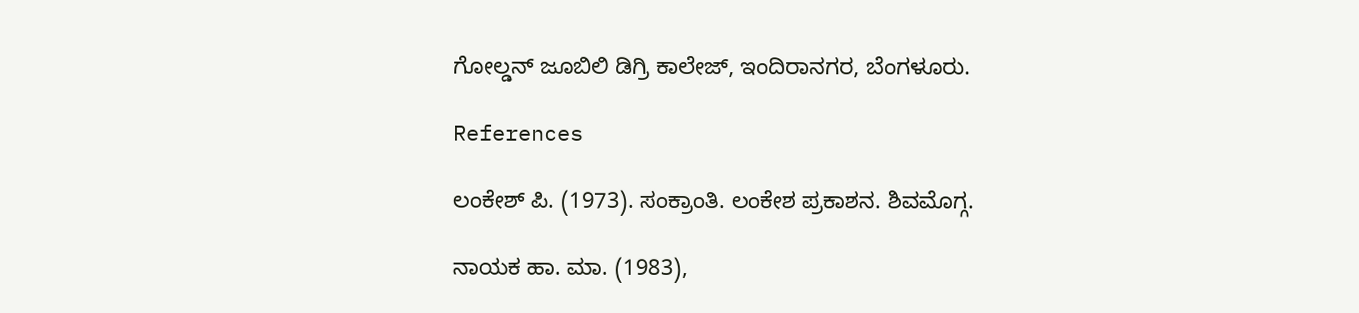ಗೋಲ್ಡನ್ ಜೂಬಿಲಿ ಡಿಗ್ರಿ ಕಾಲೇಜ್, ಇಂದಿರಾನಗರ, ಬೆಂಗಳೂರು.

References

ಲಂಕೇಶ್ ಪಿ. (1973). ಸಂಕ್ರಾಂತಿ. ಲಂಕೇಶ ಪ್ರಕಾಶನ. ಶಿವಮೊಗ್ಗ.

ನಾಯಕ ಹಾ. ಮಾ. (1983),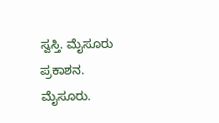ಸ್ವಸ್ತಿ. ಮೈಸೂರು ಪ್ರಕಾಶನ. ಮೈಸೂರು.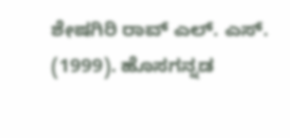ಶೇಷಗಿರಿ ರಾವ್ ಎಲ್. ಎಸ್. (1999). ಹೊಸಗನ್ನಡ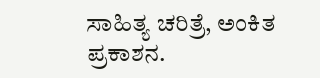ಸಾಹಿತ್ಯ ಚರಿತ್ರೆ, ಅಂಕಿತ ಪ್ರಕಾಶನ.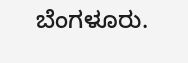ಬೆಂಗಳೂರು.